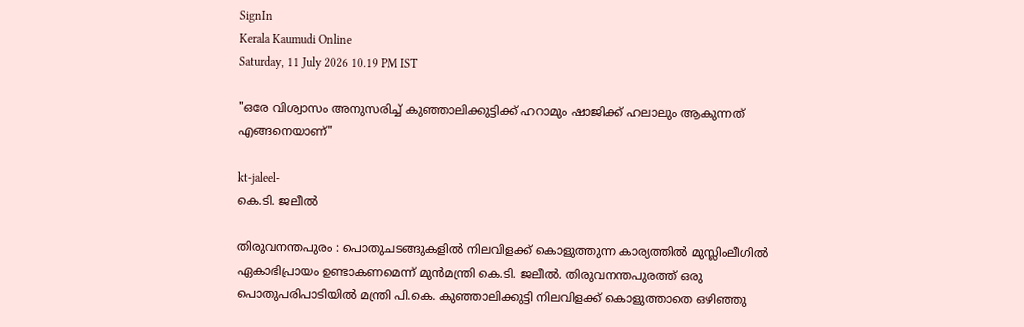SignIn
Kerala Kaumudi Online
Saturday, 11 July 2026 10.19 PM IST

"ഒരേ വിശ്വാസം അനുസരിച്ച് കുഞ്ഞാലിക്കുട്ടിക്ക് ഹറാമും ഷാജിക്ക് ഹലാലും ആകുന്നത് എങ്ങനെയാണ്"

kt-jaleel-
കെ.ടി. ജലീൽ

തിരുവനന്തപുരം : പൊതുചടങ്ങുകളിൽ നിലവിളക്ക് കൊളുത്തുന്ന കാര്യത്തിൽ മുസ്ലിംലീഗിൽ ഏകാഭിപ്രായം ഉണ്ടാകണമെന്ന് മുൻമന്ത്രി കെ.ടി. ജലീൽ. തിരുവനന്തപുരത്ത് ഒരു പൊതുപരിപാടിയിൽ മന്ത്രി പി.കെ. കുഞ്ഞാലിക്കുട്ടി നിലവിളക്ക് കൊളുത്താതെ ഒഴിഞ്ഞു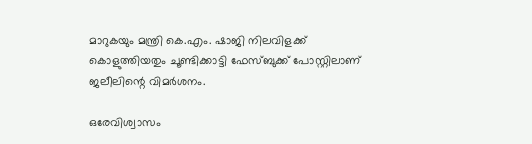മാറുകയും മന്ത്രി കെ.എം. ഷാജി നിലവിളക്ക് കൊളുത്തിയതും ചൂണ്ടിക്കാട്ടി ഫേസ്ബുക്ക് പോസ്റ്റിലാണ് ജലീലിന്റെ വിമർശനം.

ഒരേവിശ്വാസം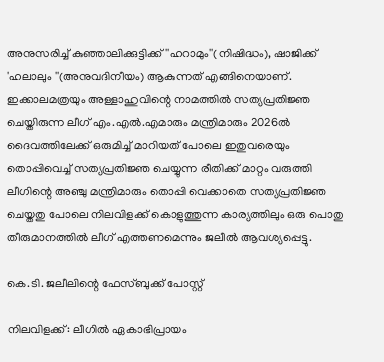അനുസരിച്ച് കുഞ്ഞാലിക്കുട്ടിക്ക് ''ഹറാമും''(നിഷിദ്ധം), ഷാജിക്ക് 'ഹലാലും ''(അനുവദിനീയം) ആകുന്നത് എങ്ങിനെയാണ്. ഇക്കാലമത്രയും അള്ളാഹുവിന്റെ നാമത്തിൽ സത്യപ്രതിജ്ഞ ചെയ്തിരുന്ന ലീഗ് എം.എൽ.എമാരും മന്ത്രിമാരും 2026ൽ ദൈവത്തിലേക്ക് ഒരുമിച്ച് മാറിയത് പോലെ ഇതുവരെയും തൊപ്പിവെച്ച് സത്യപ്രതിജ്ഞ ചെയ്യുന്ന രീതിക്ക് മാറ്റം വരുത്തി ലീഗിന്റെ അഞ്ചു മന്ത്രിമാരും തൊപ്പി വെക്കാതെ സത്യപ്രതിജ്ഞ ചെയ്തതു പോലെ നിലവിളക്ക് കൊളുത്തുന്ന കാര്യത്തിലും ഒരു പൊതു തീരുമാനത്തിൽ ലീഗ് എത്തണമെന്നും ജലീൽ ആവശ്യപ്പെട്ടു.

കെ.ടി. ജലീലിന്റെ ഫേസ്ബുക്ക് പോസ്റ്റ്

നിലവിളക്ക്: ലീഗിൽ ഏകാഭിപ്രായം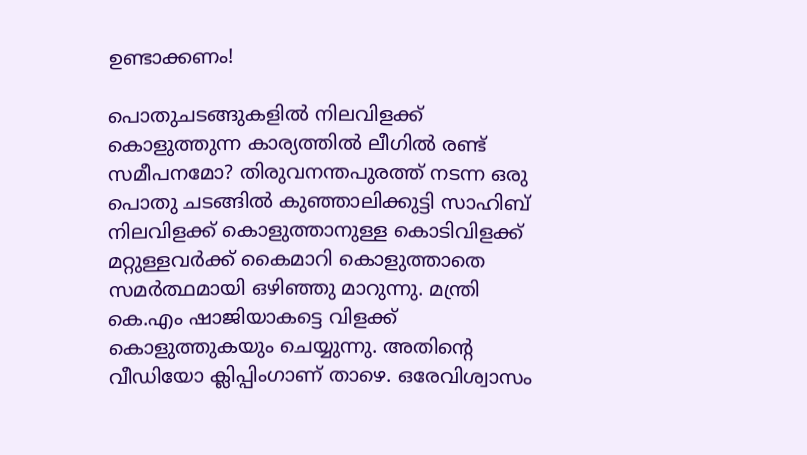ഉണ്ടാക്കണം!

പൊതുചടങ്ങുകളിൽ നിലവിളക്ക് കൊളുത്തുന്ന കാര്യത്തിൽ ലീഗിൽ രണ്ട് സമീപനമോ? തിരുവനന്തപുരത്ത് നടന്ന ഒരു പൊതു ചടങ്ങിൽ കുഞ്ഞാലിക്കുട്ടി സാഹിബ് നിലവിളക്ക് കൊളുത്താനുള്ള കൊടിവിളക്ക് മറ്റുള്ളവർക്ക് കൈമാറി കൊളുത്താതെ സമർത്ഥമായി ഒഴിഞ്ഞു മാറുന്നു. മന്ത്രി കെ.എം ഷാജിയാകട്ടെ വിളക്ക് കൊളുത്തുകയും ചെയ്യുന്നു. അതിൻ്റെ വീഡിയോ ക്ലിപ്പിംഗാണ് താഴെ. ഒരേവിശ്വാസം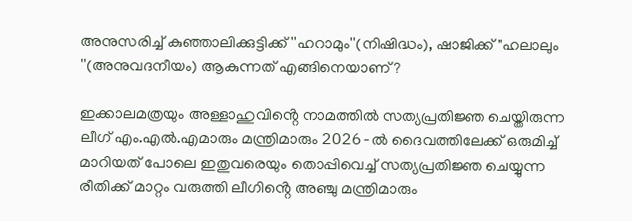അനുസരിച്ച് കുഞ്ഞാലിക്കുട്ടിക്ക് ''ഹറാമും''(നിഷിദ്ധം), ഷാജിക്ക് "ഹലാലും ''(അനുവദനീയം) ആകുന്നത് എങ്ങിനെയാണ്?

ഇക്കാലമത്രയും അള്ളാഹുവിൻ്റെ നാമത്തിൽ സത്യപ്രതിജ്ഞ ചെയ്തിരുന്ന ലീഗ് എം.എൽ.എമാരും മന്ത്രിമാരും 2O26-ൽ ദൈവത്തിലേക്ക് ഒരുമിച്ച് മാറിയത് പോലെ ഇതുവരെയും തൊപ്പിവെച്ച് സത്യപ്രതിജ്ഞ ചെയ്യുന്ന രീതിക്ക് മാറ്റം വരുത്തി ലീഗിൻ്റെ അഞ്ചു മന്ത്രിമാരും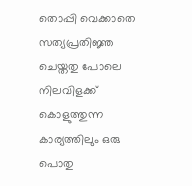തൊപ്പി വെക്കാതെ സത്യപ്രതിജ്ഞ ചെയ്തതു പോലെ നിലവിളക്ക് കൊളുത്തുന്ന കാര്യത്തിലും ഒരു പൊതു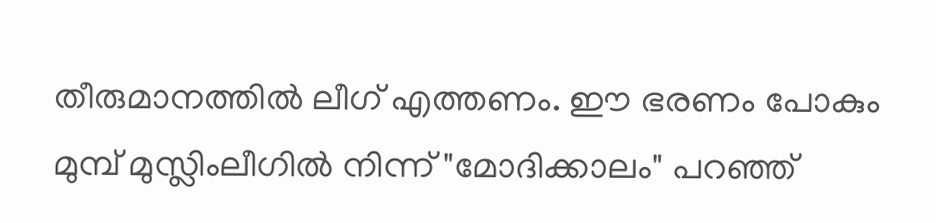തീരുമാനത്തിൽ ലീഗ് എത്തണം. ഈ ഭരണം പോകും മുമ്പ് മുസ്ലിംലീഗിൽ നിന്ന് "മോദിക്കാലം" പറഞ്ഞ്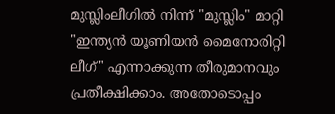മുസ്ലിംലീഗിൽ നിന്ന് "മുസ്ലിം" മാറ്റി "ഇന്ത്യൻ യൂണിയൻ മൈനോരിറ്റി ലീഗ്" എന്നാക്കുന്ന തീരുമാനവും പ്രതീക്ഷിക്കാം. അതോടൊപ്പം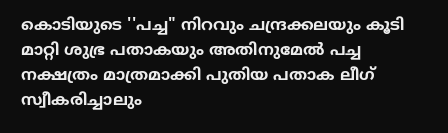കൊടിയുടെ ''പച്ച" നിറവും ചന്ദ്രക്കലയും കൂടി മാറ്റി ശുഭ്ര പതാകയും അതിനുമേൽ പച്ച നക്ഷത്രം മാത്രമാക്കി പുതിയ പതാക ലീഗ് സ്വീകരിച്ചാലും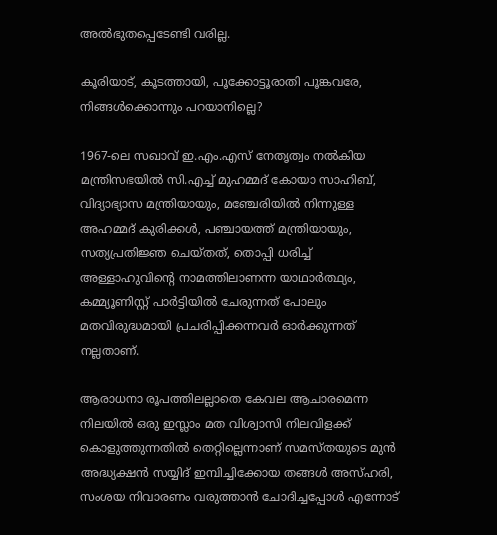അൽഭുതപ്പെടേണ്ടി വരില്ല.

കൂരിയാട്‌, കൂടത്തായി, പൂക്കോട്ടൂരാതി പൂങ്കവരേ, നിങ്ങൾക്കൊന്നും പറയാനില്ലെ?

1967-ലെ സഖാവ് ഇ.എം.എസ് നേതൃത്വം നൽകിയ മന്ത്രിസഭയിൽ സി.എച്ച് മുഹമ്മദ് കോയാ സാഹിബ്, വിദ്യാഭ്യാസ മന്ത്രിയായും, മഞ്ചേരിയിൽ നിന്നുള്ള അഹമ്മദ്‌ കുരിക്കൾ, പഞ്ചായത്ത് മന്ത്രിയായും, സത്യപ്രതിജ്ഞ ചെയ്തത്, തൊപ്പി ധരിച്ച് അള്ളാഹുവിൻ്റെ നാമത്തിലാണന്ന യാഥാർത്ഥ്യം, കമ്മ്യൂണിസ്റ്റ് പാർട്ടിയിൽ ചേരുന്നത് പോലും മതവിരുദ്ധമായി പ്രചരിപ്പിക്കന്നവർ ഓർക്കുന്നത് നല്ലതാണ്.

ആരാധനാ രൂപത്തിലല്ലാതെ കേവല ആചാരമെന്ന നിലയിൽ ഒരു ഇസ്ലാം മത വിശ്വാസി നിലവിളക്ക് കൊളുത്തുന്നതിൽ തെറ്റില്ലെന്നാണ് സമസ്തയുടെ മുൻ അദ്ധ്യക്ഷൻ സയ്യിദ് ഇമ്പിച്ചിക്കോയ തങ്ങൾ അസ്ഹരി, സംശയ നിവാരണം വരുത്താൻ ചോദിച്ചപ്പോൾ എന്നോട്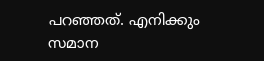പറഞ്ഞത്. എനിക്കും സമാന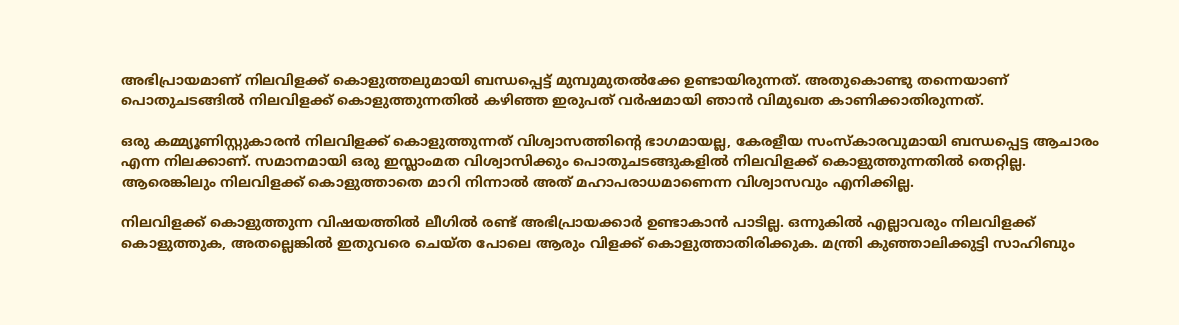അഭിപ്രായമാണ് നിലവിളക്ക് കൊളുത്തലുമായി ബന്ധപ്പെട്ട് മുമ്പുമുതൽക്കേ ഉണ്ടായിരുന്നത്. അതുകൊണ്ടു തന്നെയാണ് പൊതുചടങ്ങിൽ നിലവിളക്ക് കൊളുത്തുന്നതിൽ കഴിഞ്ഞ ഇരുപത് വർഷമായി ഞാൻ വിമുഖത കാണിക്കാതിരുന്നത്.

ഒരു കമ്മ്യൂണിസ്റ്റുകാരൻ നിലവിളക്ക് കൊളുത്തുന്നത് വിശ്വാസത്തിൻ്റെ ഭാഗമായല്ല, കേരളീയ സംസ്കാരവുമായി ബന്ധപ്പെട്ട ആചാരം എന്ന നിലക്കാണ്. സമാനമായി ഒരു ഇസ്ലാംമത വിശ്വാസിക്കും പൊതുചടങ്ങുകളിൽ നിലവിളക്ക് കൊളുത്തുന്നതിൽ തെറ്റില്ല. ആരെങ്കിലും നിലവിളക്ക് കൊളുത്താതെ മാറി നിന്നാൽ അത് മഹാപരാധമാണെന്ന വിശ്വാസവും എനിക്കില്ല.

നിലവിളക്ക് കൊളുത്തുന്ന വിഷയത്തിൽ ലീഗിൽ രണ്ട് അഭിപ്രായക്കാർ ഉണ്ടാകാൻ പാടില്ല. ഒന്നുകിൽ എല്ലാവരും നിലവിളക്ക് കൊളുത്തുക, അതല്ലെങ്കിൽ ഇതുവരെ ചെയ്ത പോലെ ആരും വിളക്ക് കൊളുത്താതിരിക്കുക. മന്ത്രി കുഞ്ഞാലിക്കുട്ടി സാഹിബും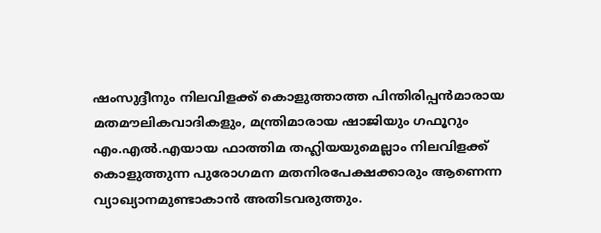ഷംസുദ്ദീനും നിലവിളക്ക് കൊളുത്താത്ത പിന്തിരിപ്പൻമാരായ മതമൗലികവാദികളും, മന്ത്രിമാരായ ഷാജിയും ഗഫൂറും എം.എൽ.എയായ ഫാത്തിമ തഹ്ലിയയുമെല്ലാം നിലവിളക്ക് കൊളുത്തുന്ന പുരോഗമന മതനിരപേക്ഷക്കാരും ആണെന്ന വ്യാഖ്യാനമുണ്ടാകാൻ അതിടവരുത്തും.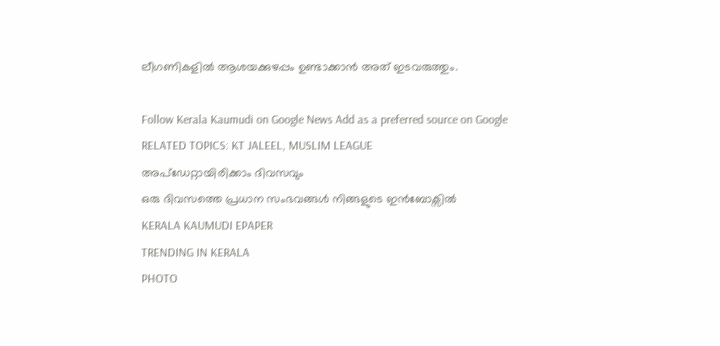ലീഗണികളിൽ ആശയക്കുഴപ്പം ഉണ്ടാക്കാൻ അത് ഇടവരുത്തും.

Follow Kerala Kaumudi on Google News Add as a preferred source on Google
RELATED TOPICS: KT JALEEL, MUSLIM LEAGUE
അപ്ഡേറ്റായിരിക്കാം ദിവസവും
ഒരു ദിവസത്തെ പ്രധാന സംഭവങ്ങൾ നിങ്ങളുടെ ഇൻബോക്സിൽ
KERALA KAUMUDI EPAPER
TRENDING IN KERALA
PHOTO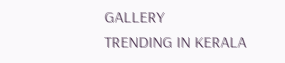GALLERY
TRENDING IN KERALA